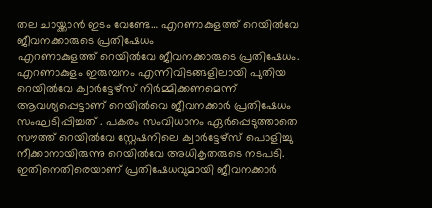തല ചായ്ക്കാൻ ഇടം വേണ്ടേ… എറണാകുളത്ത് റെയിൽവേ ജീവനക്കാരുടെ പ്രതിഷേധം
എറണാകുളത്ത് റെയിൽവേ ജീവനക്കാരുടെ പ്രതിഷേധം. എറണാകുളം ഇരുമ്പനം എന്നിവിടങ്ങളിലായി പുതിയ റെയിൽവേ ക്വാർട്ടേഴ്സ് നിർമ്മിക്കണമെന്ന് ആവശ്യപ്പെട്ടാണ് റെയിൽവെ ജീവനക്കാർ പ്രതിഷേധം സംഘടിപ്പിച്ചത് . പകരം സംവിധാനം ഏർപ്പെടുത്താതെ സൗത്ത് റെയിൽവേ സ്റ്റേഷനിലെ ക്വാർട്ടേഴ്സ് പൊളിച്ചു നീക്കാനായിരുന്നു റെയിൽവേ അധികൃതരുടെ നടപടി. ഇതിനെതിരെയാണ് പ്രതിഷേധവുമായി ജീവനക്കാർ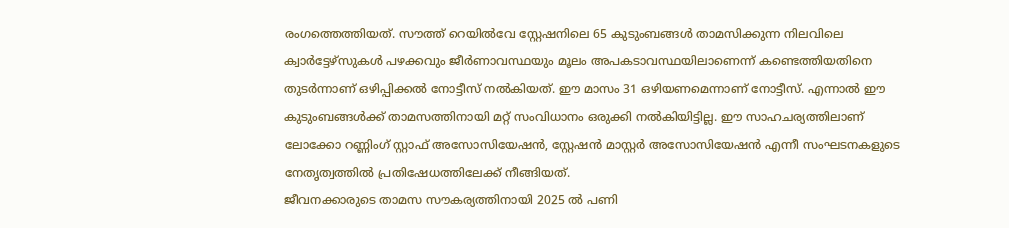രംഗത്തെത്തിയത്. സൗത്ത് റെയിൽവേ സ്റ്റേഷനിലെ 65 കുടുംബങ്ങൾ താമസിക്കുന്ന നിലവിലെ ക്വാർട്ടേഴ്സുകൾ പഴക്കവും ജീർണാവസ്ഥയും മൂലം അപകടാവസ്ഥയിലാണെന്ന് കണ്ടെത്തിയതിനെ തുടർന്നാണ് ഒഴിപ്പിക്കൽ നോട്ടീസ് നൽകിയത്. ഈ മാസം 31 ഒഴിയണമെന്നാണ് നോട്ടീസ്. എന്നാൽ ഈ കുടുംബങ്ങൾക്ക് താമസത്തിനായി മറ്റ് സംവിധാനം ഒരുക്കി നൽകിയിട്ടില്ല. ഈ സാഹചര്യത്തിലാണ് ലോക്കോ റണ്ണിംഗ് സ്റ്റാഫ് അസോസിയേഷൻ, സ്റ്റേഷൻ മാസ്റ്റർ അസോസിയേഷൻ എന്നീ സംഘടനകളുടെ നേതൃത്വത്തിൽ പ്രതിഷേധത്തിലേക്ക് നീങ്ങിയത്.
ജീവനക്കാരുടെ താമസ സൗകര്യത്തിനായി 2025 ൽ പണി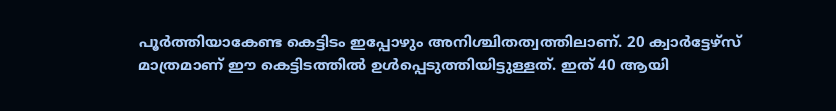പൂർത്തിയാകേണ്ട കെട്ടിടം ഇപ്പോഴും അനിശ്ചിതത്വത്തിലാണ്. 20 ക്വാർട്ടേഴ്സ് മാത്രമാണ് ഈ കെട്ടിടത്തിൽ ഉൾപ്പെടുത്തിയിട്ടുള്ളത്. ഇത് 40 ആയി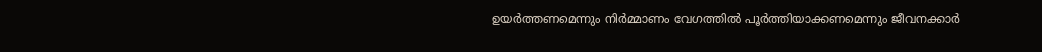ഉയർത്തണമെന്നും നിർമ്മാണം വേഗത്തിൽ പൂർത്തിയാക്കണമെന്നും ജീവനക്കാർ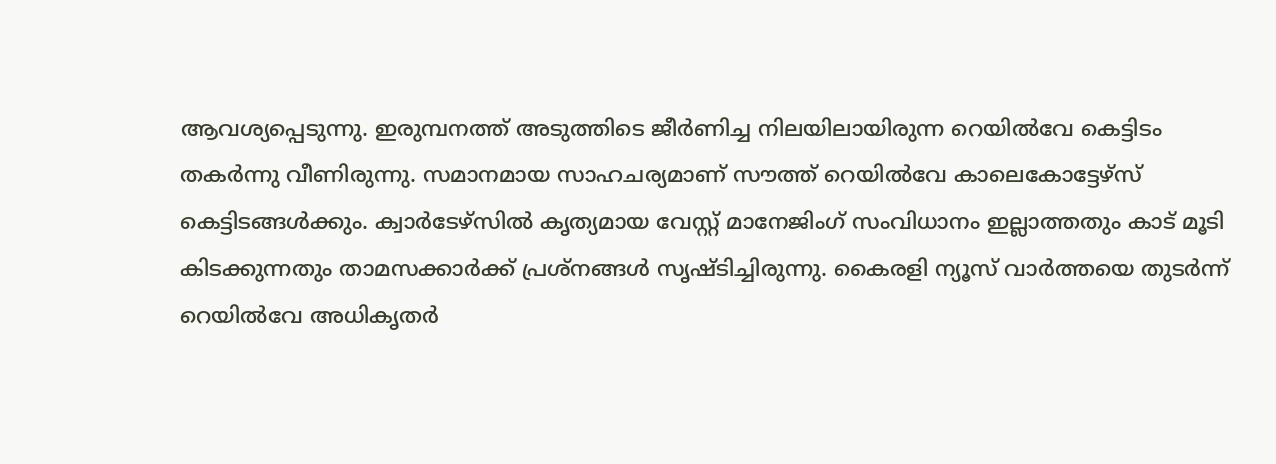ആവശ്യപ്പെടുന്നു. ഇരുമ്പനത്ത് അടുത്തിടെ ജീർണിച്ച നിലയിലായിരുന്ന റെയിൽവേ കെട്ടിടം തകർന്നു വീണിരുന്നു. സമാനമായ സാഹചര്യമാണ് സൗത്ത് റെയിൽവേ കാലെകോട്ടേഴ്സ് കെട്ടിടങ്ങൾക്കും. ക്വാർടേഴ്സിൽ കൃത്യമായ വേസ്റ്റ് മാനേജിംഗ് സംവിധാനം ഇല്ലാത്തതും കാട് മൂടി കിടക്കുന്നതും താമസക്കാർക്ക് പ്രശ്നങ്ങൾ സൃഷ്ടിച്ചിരുന്നു. കൈരളി ന്യൂസ് വാർത്തയെ തുടർന്ന് റെയിൽവേ അധികൃതർ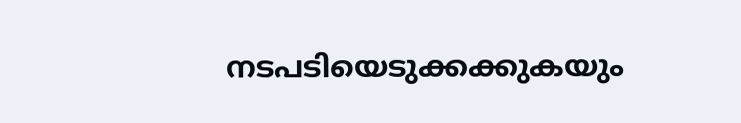നടപടിയെടുക്കക്കുകയും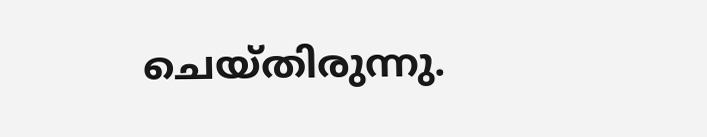ചെയ്തിരുന്നു.